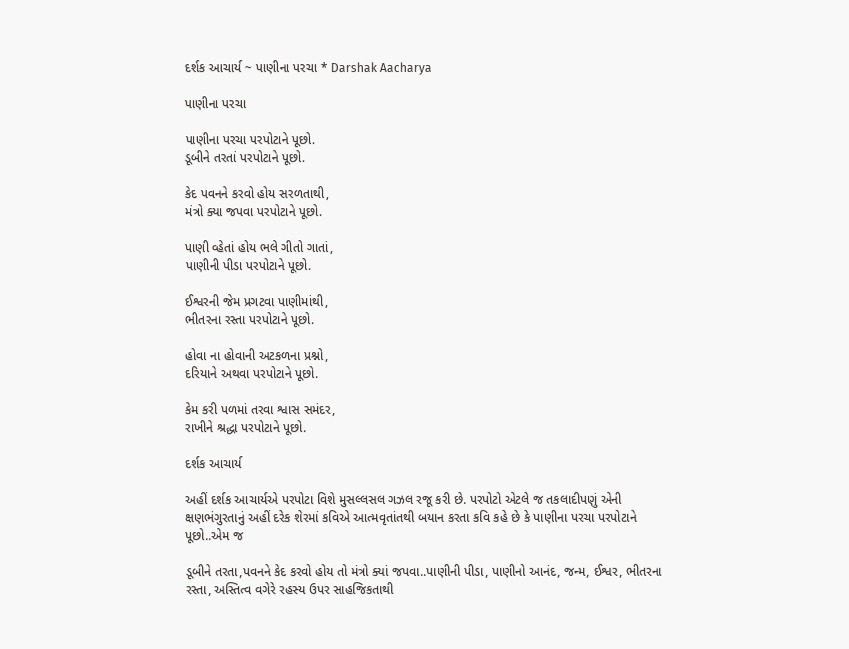દર્શક આચાર્ય ~ પાણીના પરચા * Darshak Aacharya

પાણીના પરચા

પાણીના પરચા પરપોટાને પૂછો.
ડૂબીને તરતાં પરપોટાને પૂછો.

કેદ પવનને કરવો હોય સરળતાથી,
મંત્રો ક્યા જપવા પરપોટાને પૂછો.

પાણી વ્હેતાં હોય ભલે ગીતો ગાતાં,
પાણીની પીડા પરપોટાને પૂછો.

ઈશ્વરની જેમ પ્રગટવા પાણીમાંથી,
ભીતરના રસ્તા પરપોટાને પૂછો.

હોવા ના હોવાની અટકળના પ્રશ્નો,
દરિયાને અથવા પરપોટાને પૂછો.

કેમ કરી પળમાં તરવા શ્વાસ સમંદર,
રાખીને શ્રદ્ધા પરપોટાને પૂછો.

દર્શક આચાર્ય

અહીં દર્શક આચાર્યએ પરપોટા વિશે મુસલ્લસલ ગઝલ રજૂ કરી છે. પરપોટો એટલે જ તકલાદીપણું એની ક્ષણભંગુરતાનું અહીં દરેક શેરમાં કવિએ આત્મવૃતાંતથી બયાન કરતા કવિ કહે છે કે પાણીના પરચા પરપોટાને પૂછો..એમ જ

ડૂબીને તરતા,પવનને કેદ કરવો હોય તો મંત્રો ક્યાં જપવા..પાણીની પીડા, પાણીનો આનંદ, જન્મ, ઈશ્વર, ભીતરના  રસ્તા, અસ્તિત્વ વગેરે રહસ્ય ઉપર સાહજિકતાથી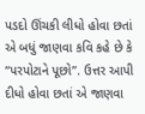પડદો ઊંચકી લીધો હોવા છતાં એ બધું જાણવા કવિ કહે છે કે “પરપોટાને પૂછો”. ઉત્તર આપી દીધો હોવા છતાં એ જાણવા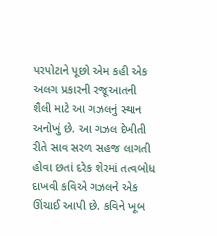પરપોટાને પૂછો એમ કહી એક અલગ પ્રકારની રજૂઆતની શૈલી માટે આ ગઝલનું સ્થાન અનોખું છે. આ ગઝલ દેખીતી રીતે સાવ સરળ સહજ લાગતી હોવા છતાં દરેક શેરમાં તત્વબોધ દાખવી કવિએ ગઝલને એક ઊંચાઈ આપી છે. કવિને ખૂબ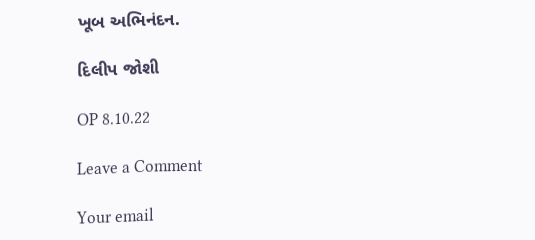ખૂબ અભિનંદન.

દિલીપ જોશી

OP 8.10.22

Leave a Comment

Your email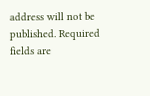address will not be published. Required fields are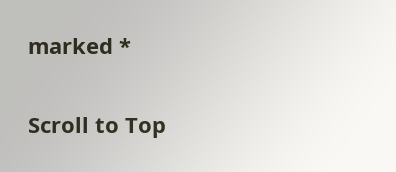marked *

Scroll to Top